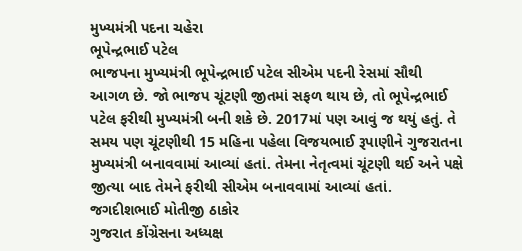મુખ્યમંત્રી પદના ચહેરા
ભૂપેન્દ્રભાઈ પટેલ
ભાજપના મુખ્યમંત્રી ભૂપેન્દ્રભાઈ પટેલ સીએમ પદની રેસમાં સૌથી આગળ છે. જો ભાજપ ચૂંટણી જીતમાં સફળ થાય છે, તો ભૂપેન્દ્રભાઈ પટેલ ફરીથી મુખ્યમંત્રી બની શકે છે. 2017માં પણ આવું જ થયું હતું. તે સમય પણ ચૂંટણીથી 15 મહિના પહેલા વિજયભાઈ રૂપાણીને ગુજરાતના મુખ્યમંત્રી બનાવવામાં આવ્યાં હતાં. તેમના નેતૃત્વમાં ચૂંટણી થઈ અને પક્ષે જીત્યા બાદ તેમને ફરીથી સીએમ બનાવવામાં આવ્યાં હતાં.
જગદીશભાઈ મોતીજી ઠાકોર
ગુજરાત કોંગ્રેસના અધ્યક્ષ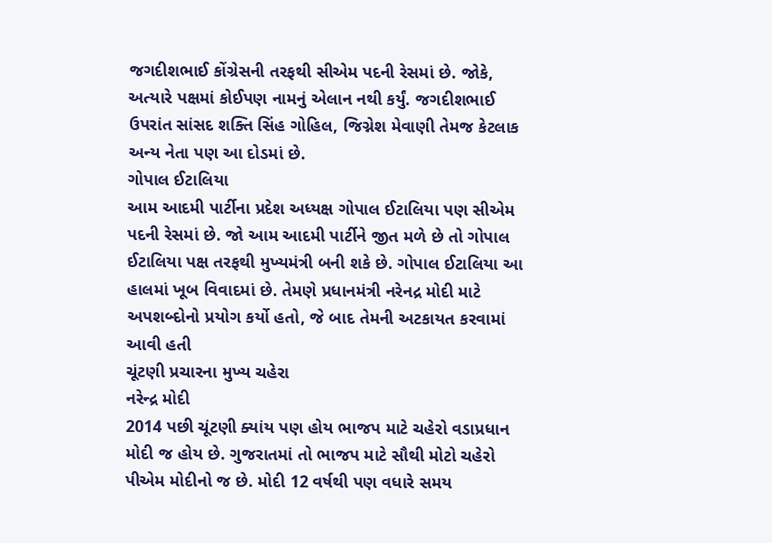જગદીશભાઈ કોંગ્રેસની તરફથી સીએમ પદની રેસમાં છે. જોકે, અત્યારે પક્ષમાં કોઈપણ નામનું એલાન નથી કર્યું. જગદીશભાઈ ઉપરાંત સાંસદ શક્તિ સિંહ ગોહિલ, જિગ્નેશ મેવાણી તેમજ કેટલાક અન્ય નેતા પણ આ દોડમાં છે.
ગોપાલ ઈટાલિયા
આમ આદમી પાર્ટીના પ્રદેશ અધ્યક્ષ ગોપાલ ઈટાલિયા પણ સીએમ પદની રેસમાં છે. જો આમ આદમી પાર્ટીને જીત મળે છે તો ગોપાલ ઈટાલિયા પક્ષ તરફથી મુખ્યમંત્રી બની શકે છે. ગોપાલ ઈટાલિયા આ હાલમાં ખૂબ વિવાદમાં છે. તેમણે પ્રધાનમંત્રી નરેનદ્ર મોદી માટે અપશબ્દોનો પ્રયોગ કર્યો હતો, જે બાદ તેમની અટકાયત કરવામાં આવી હતી
ચૂંટણી પ્રચારના મુખ્ય ચહેરા
નરેન્દ્ર મોદી
2014 પછી ચૂંટણી ક્યાંય પણ હોય ભાજપ માટે ચહેરો વડાપ્રધાન મોદી જ હોય છે. ગુજરાતમાં તો ભાજપ માટે સૌથી મોટો ચહેરો પીએમ મોદીનો જ છે. મોદી 12 વર્ષથી પણ વધારે સમય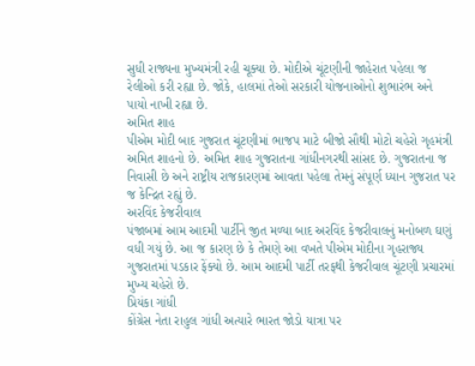સુધી રાજ્યના મુખ્યમંત્રી રહી ચૂક્યા છે. મોદીએ ચૂંટણીની જાહેરાત પહેલા જ રેલીઓ કરી રહ્યા છે. જોકે, હાલમાં તેઓ સરકારી યોજનાઓનો શુભારંભ અને પાયો નાખી રહ્યા છે.
અમિત શાહ
પીએમ મોદી બાદ ગુજરાત ચૂંટણીમાં ભાજપ માટે બીજો સૌથી મોટો ચહેરો ગૃહમંત્રી અમિત શાહનો છે. અમિત શાહ ગુજરાતના ગાંધીનગરથી સાંસદ છે. ગુજરાતના જ નિવાસી છે અને રાષ્ટ્રીય રાજકારણમાં આવતા પહેલા તેમનું સંપૂર્ણ ધ્યાન ગુજરાત પર જ કેન્દ્રિત રહ્યું છે.
અરવિંદ કેજરીવાલ
પંજાબમાં આમ આદમી પાર્ટીને જીત મળ્યા બાદ અરવિંદ કેજરીવાલનું મનોબળ ઘણું વધી ગયું છે. આ જ કારણ છે કે તેમણે આ વખતે પીએમ મોદીના ગૃહરાજ્ય ગુજરાતમાં પડકાર ફેંક્યો છે. આમ આદમી પાર્ટી તરફથી કેજરીવાલ ચૂંટણી પ્રચારમાં મુખ્ય ચહેરો છે.
પ્રિયંકા ગાંધી
કોંગ્રેસ નેતા રાહુલ ગાંધી અત્યારે ભારત જોડો યાત્રા પર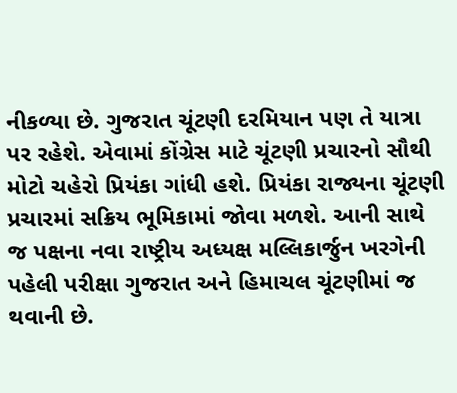નીકળ્યા છે. ગુજરાત ચૂંટણી દરમિયાન પણ તે યાત્રા પર રહેશે. એવામાં કોંગ્રેસ માટે ચૂંટણી પ્રચારનો સૌથી મોટો ચહેરો પ્રિયંકા ગાંધી હશે. પ્રિયંકા રાજ્યના ચૂંટણી પ્રચારમાં સક્રિય ભૂમિકામાં જોવા મળશે. આની સાથે જ પક્ષના નવા રાષ્ટ્રીય અધ્યક્ષ મલ્લિકાર્જુન ખરગેની પહેલી પરીક્ષા ગુજરાત અને હિમાચલ ચૂંટણીમાં જ થવાની છે.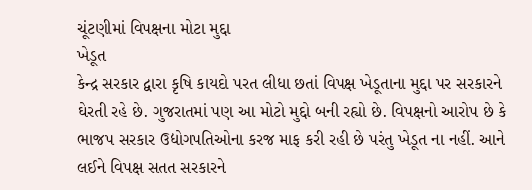ચૂંટણીમાં વિપક્ષના મોટા મુદ્દા
ખેડૂત
કેન્દ્ર સરકાર દ્વારા કૃષિ કાયદો પરત લીધા છતાં વિપક્ષ ખેડૂતાના મુદ્દા પર સરકારને ઘેરતી રહે છે. ગુજરાતમાં પણ આ મોટો મુદ્દો બની રહ્યો છે. વિપક્ષનો આરોપ છે કે ભાજપ સરકાર ઉદ્યોગપતિઓના કરજ માફ કરી રહી છે પરંતુ ખેડૂત ના નહીં. આને લઈને વિપક્ષ સતત સરકારને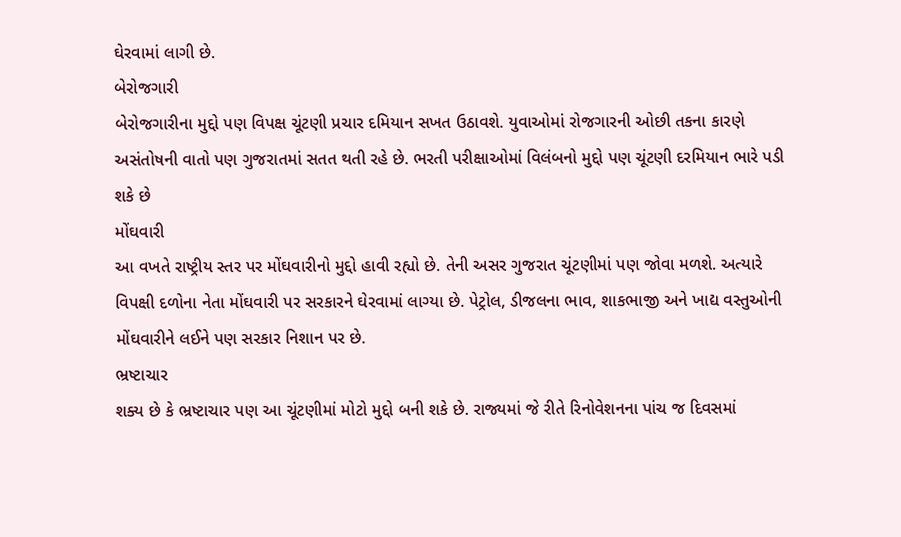ઘેરવામાં લાગી છે.
બેરોજગારી
બેરોજગારીના મુદ્દો પણ વિપક્ષ ચૂંટણી પ્રચાર દમિયાન સખત ઉઠાવશે. યુવાઓમાં રોજગારની ઓછી તકના કારણે અસંતોષની વાતો પણ ગુજરાતમાં સતત થતી રહે છે. ભરતી પરીક્ષાઓમાં વિલંબનો મુદ્દો પણ ચૂંટણી દરમિયાન ભારે પડી શકે છે
મોંઘવારી
આ વખતે રાષ્ટ્રીય સ્તર પર મોંઘવારીનો મુદ્દો હાવી રહ્યો છે. તેની અસર ગુજરાત ચૂંટણીમાં પણ જોવા મળશે. અત્યારે વિપક્ષી દળોના નેતા મોંઘવારી પર સરકારને ઘેરવામાં લાગ્યા છે. પેટ્રોલ, ડીજલના ભાવ, શાકભાજી અને ખાદ્ય વસ્તુઓની મોંઘવારીને લઈને પણ સરકાર નિશાન પર છે.
ભ્રષ્ટાચાર
શક્ય છે કે ભ્રષ્ટાચાર પણ આ ચૂંટણીમાં મોટો મુદ્દો બની શકે છે. રાજ્યમાં જે રીતે રિનોવેશનના પાંચ જ દિવસમાં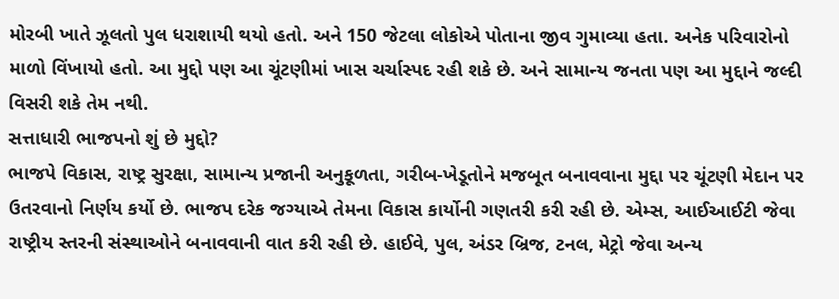મોરબી ખાતે ઝૂલતો પુલ ધરાશાયી થયો હતો. અને 150 જેટલા લોકોએ પોતાના જીવ ગુમાવ્યા હતા. અનેક પરિવારોનો માળો વિંખાયો હતો. આ મુદ્દો પણ આ ચૂંટણીમાં ખાસ ચર્ચાસ્પદ રહી શકે છે. અને સામાન્ય જનતા પણ આ મુદ્દાને જલ્દી વિસરી શકે તેમ નથી.
સત્તાધારી ભાજપનો શું છે મુદ્દો?
ભાજપે વિકાસ, રાષ્ટ્ર સુરક્ષા, સામાન્ય પ્રજાની અનુકૂળતા, ગરીબ-ખેડૂતોને મજબૂત બનાવવાના મુદ્દા પર ચૂંટણી મેદાન પર ઉતરવાનો નિર્ણય કર્યો છે. ભાજપ દરેક જગ્યાએ તેમના વિકાસ કાર્યોની ગણતરી કરી રહી છે. એમ્સ, આઈઆઈટી જેવા રાષ્ટ્રીય સ્તરની સંસ્થાઓને બનાવવાની વાત કરી રહી છે. હાઈવે, પુલ, અંડર બ્રિજ, ટનલ, મેટ્રો જેવા અન્ય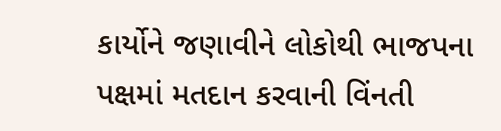કાર્યોને જણાવીને લોકોથી ભાજપના પક્ષમાં મતદાન કરવાની વિંનતી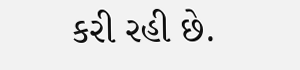કરી રહી છે.